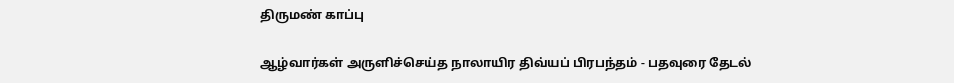திருமண் காப்பு

ஆழ்வார்கள் அருளிச்செய்த நாலாயிர திவ்யப் பிரபந்தம் - பதவுரை தேடல்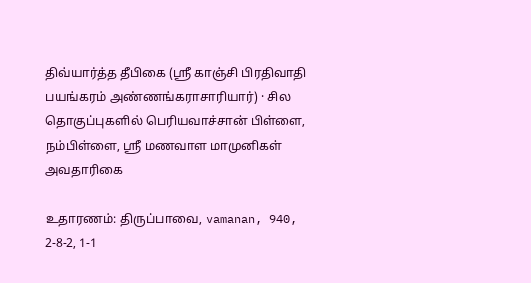திவ்யார்த்த தீபிகை (ஸ்ரீ காஞ்சி பிரதிவாதி பயங்கரம் அண்ணங்கராசாரியார்) · சில தொகுப்புகளில் பெரியவாச்சான் பிள்ளை, நம்பிள்ளை, ஸ்ரீ மணவாள மாமுனிகள் அவதாரிகை

உதாரணம்: திருப்பாவை, vamanan, 940, 2-8-2, 1-1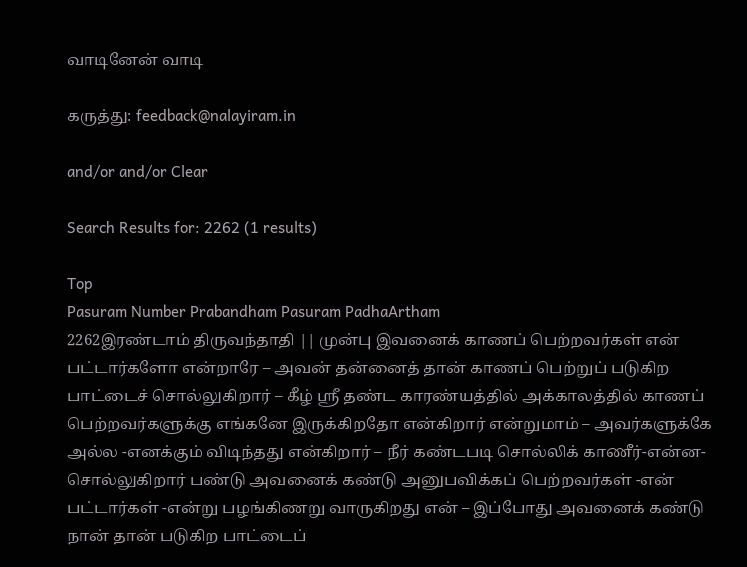வாடினேன் வாடி

கருத்து: feedback@nalayiram.in

and/or and/or Clear

Search Results for: 2262 (1 results)

Top
Pasuram Number Prabandham Pasuram PadhaArtham
2262இரண்டாம் திருவந்தாதி || முன்பு இவனைக் காணப் பெற்றவர்கள் என் பட்டார்களோ என்றாரே – அவன் தன்னைத் தான் காணப் பெற்றுப் படுகிற பாட்டைச் சொல்லுகிறார் – கீழ் ஸ்ரீ தண்ட காரண்யத்தில் அக்காலத்தில் காணப் பெற்றவர்களுக்கு எங்கனே இருக்கிறதோ என்கிறார் என்றுமாம் – அவர்களுக்கே அல்ல -எனக்கும் விடிந்தது என்கிறார் – நீர் கண்டபடி சொல்லிக் காணீர்-என்ன-சொல்லுகிறார் பண்டு அவனைக் கண்டு அனுபவிக்கப் பெற்றவர்கள் -என் பட்டார்கள் -என்று பழங்கிணறு வாருகிறது என் – இப்போது அவனைக் கண்டு நான் தான் படுகிற பாட்டைப்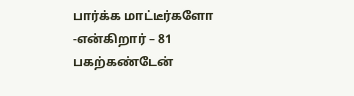பார்க்க மாட்டீர்களோ -என்கிறார் – 81
பகற்கண்டேன்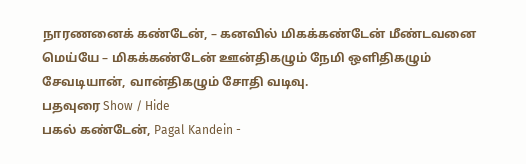நாரணனைக் கண்டேன், – கனவில் மிகக்கண்டேன் மீண்டவனை மெய்யே – மிகக்கண்டேன் ஊன்திகழும் நேமி ஒளிதிகழும் சேவடியான், வான்திகழும் சோதி வடிவு.
பதவுரை Show / Hide
பகல் கண்டேன், Pagal Kandein -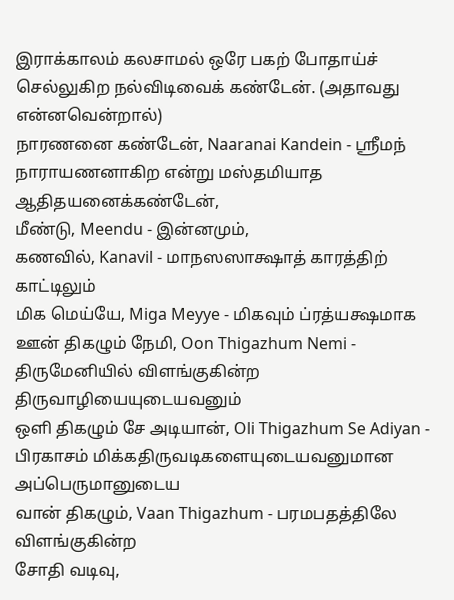இராக்காலம் கலசாமல் ஒரே பகற் போதாய்ச் செல்லுகிற நல்விடிவைக் கண்டேன். (அதாவது என்னவென்றால்)
நாரணனை கண்டேன், Naaranai Kandein - ஸ்ரீமந் நாராயணனாகிற என்று மஸ்தமியாத ஆதிதயனைக்கண்டேன்,
மீண்டு, Meendu - இன்னமும்,
கணவில், Kanavil - மாநஸஸாக்ஷாத் காரத்திற் காட்டிலும்
மிக மெய்யே, Miga Meyye - மிகவும் ப்ரத்யக்ஷமாக
ஊன் திகழும் நேமி, Oon Thigazhum Nemi - திருமேனியில் விளங்குகின்ற திருவாழியையுடையவனும்
ஒளி திகழும் சே அடியான், Oli Thigazhum Se Adiyan - பிரகாசம் மிக்கதிருவடிகளையுடையவனுமான அப்பெருமானுடைய
வான் திகழும், Vaan Thigazhum - பரமபதத்திலே விளங்குகின்ற
சோதி வடிவு,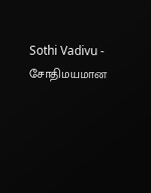Sothi Vadivu - சோதிமயமான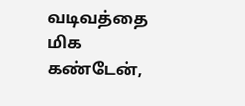வடிவத்தை
மிக கண்டேன்,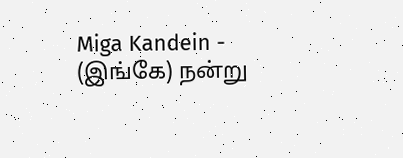Miga Kandein - (இங்கே) நன்று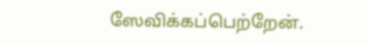ஸேவிக்கப்பெற்றேன்.